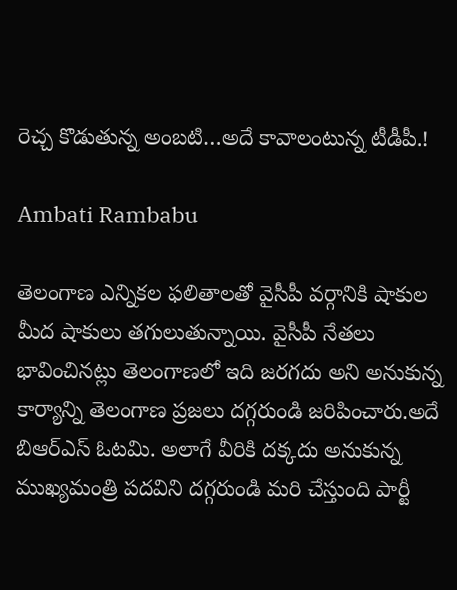రెచ్చ కొడుతున్న అంబటి…అదే కావాలంటున్న టీడీపీ.!

Ambati Rambabu

తెలంగాణ ఎన్నికల ఫలితాలతో వైసీపీ వర్గానికి షాకుల మీద షాకులు తగులుతున్నాయి. వైసీపీ నేతలు భావించినట్లు తెలంగాణలో ఇది జరగదు అని అనుకున్న కార్యాన్ని తెలంగాణ ప్రజలు దగ్గరుండి జరిపించారు.అదే బిఆర్ఎస్ ఓటమి. అలాగే వీరికి దక్కదు అనుకున్న ముఖ్యమంత్రి పదవిని దగ్గరుండి మరి చేస్తుంది పార్టీ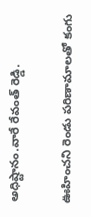అధిష్టానం.వారే రేవంత్ రెడ్డి.

ఊహించని రెండు పరిణామాలతో కంగు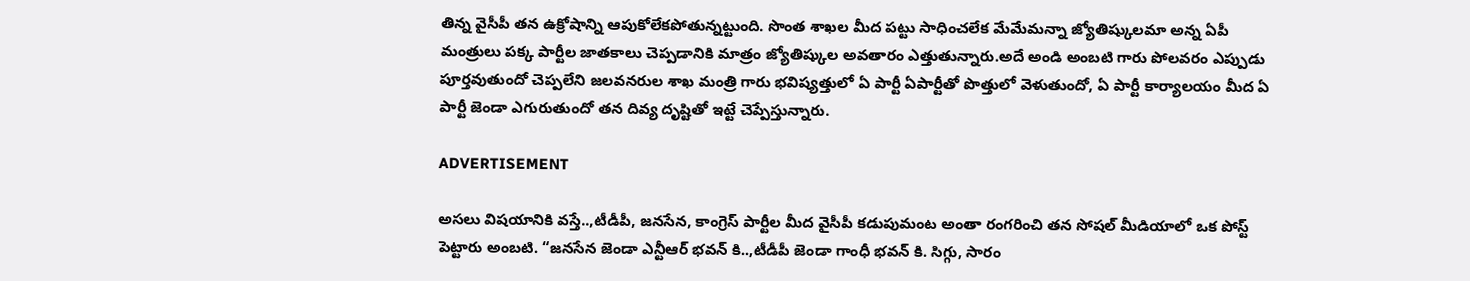తిన్న వైసీపీ తన ఉక్రోషాన్ని ఆపుకోలేకపోతున్నట్టుంది. సొంత శాఖల మీద పట్టు సాధించలేక మేమేమన్నా జ్యోతిష్కులమా అన్న ఏపీ మంత్రులు పక్క పార్టీల జాతకాలు చెప్పడానికి మాత్రం జ్యోతిష్కుల అవతారం ఎత్తుతున్నారు.అదే అండి అంబటి గారు పోలవరం ఎప్పుడు పూర్తవుతుందో చెప్పలేని జలవనరుల శాఖ మంత్రి గారు భవిష్యత్తులో ఏ పార్టీ ఏపార్టీతో పొత్తులో వెళుతుందో, ఏ పార్టీ కార్యాలయం మీద ఏ పార్టీ జెండా ఎగురుతుందో తన దివ్య దృష్టితో ఇట్టే చెప్పేస్తున్నారు.

ADVERTISEMENT

అసలు విషయానికి వస్తే..,టీడీపీ, జనసేన, కాంగ్రెస్ పార్టీల మీద వైసీపీ కడుపుమంట అంతా రంగరించి తన సోషల్ మీడియాలో ఒక పోస్ట్ పెట్టారు అంబటి. “జనసేన జెండా ఎన్టీఆర్ భవన్ కి..,టీడీపీ జెండా గాంధీ భవన్ కి. సిగ్గు, సారం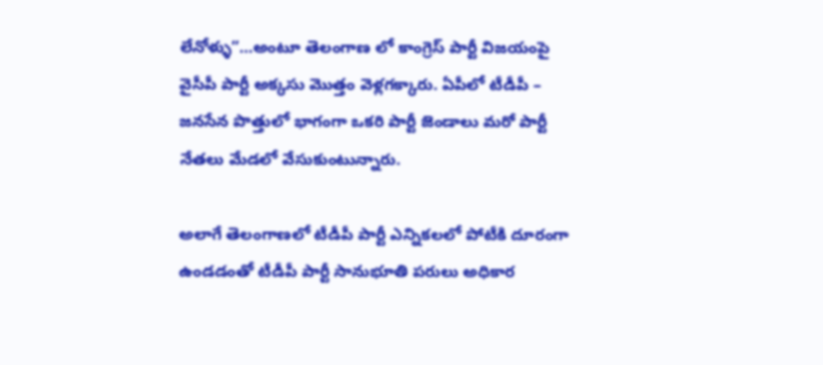లేనోళ్ళు”…అంటూ తెలంగాణ లో కాంగ్రెస్ పార్టీ విజయంపై వైసీపీ పార్టీ అక్కసు మొత్తం వెళ్లగక్కారు. ఏపీలో టీడీపీ – జనసేన పొత్తులో భాగంగా ఒకరి పార్టీ జెండాలు మరో పార్టీ నేతలు మేడలో వేసుకుంటున్నారు.

అలాగే తెలంగాణలో టీడీపీ పార్టీ ఎన్నికలలో పోటీకి దూరంగా ఉండడంతో టీడీపీ పార్టీ సానుభూతి పరులు అధికార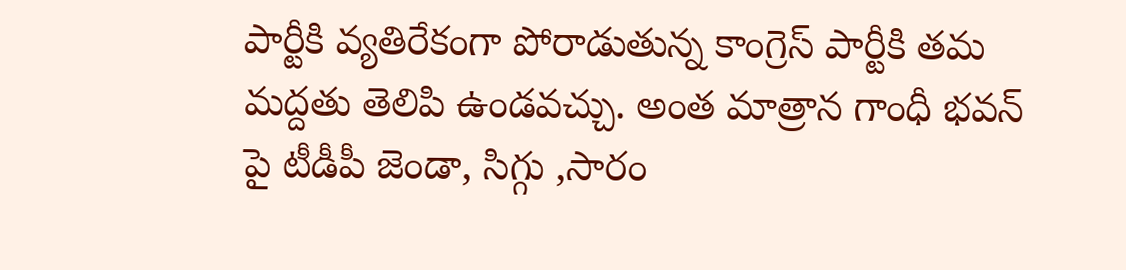పార్టీకి వ్యతిరేకంగా పోరాడుతున్న కాంగ్రెస్ పార్టీకి తమ మద్దతు తెలిపి ఉండవచ్చు. అంత మాత్రాన గాంధీ భవన్ పై టీడీపీ జెండా, సిగ్గు ,సారం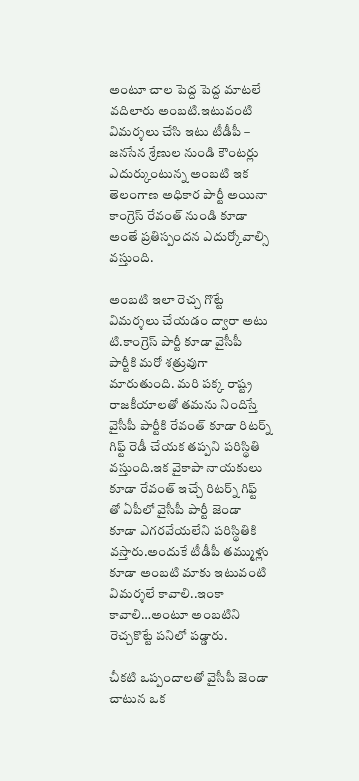అంటూ చాల పెద్ద పెద్ద మాటలే వదిలారు అంబటి.ఇటువంటి విమర్శలు చేసి ఇటు టీడీపీ – జనసేన శ్రేణుల నుండి కౌంటర్లు ఎదుర్కుంటున్న అంబటి ఇక తెలంగాణ అధికార పార్టీ అయినా కాంగ్రెస్ రేవంత్ నుండి కూడా అంతే ప్రతిస్పందన ఎదుర్కోవాల్సి వస్తుంది.

అంబటి ఇలా రెచ్చ గొట్టే విమర్శలు చేయడం ద్వారా అటు టి.కాంగ్రెస్ పార్టీ కూడా వైసీపీ పార్టీకి మరో శత్రువుగా మారుతుంది. మరి పక్క రాష్ట్ర రాజకీయాలతో తమను నిందిస్తే వైసీపీ పార్టీకి రేవంత్ కూడా రిటర్న్ గిఫ్ట్ రెడీ చేయక తప్పని పరిస్థితి వస్తుంది.ఇక వైకాపా నాయకులు కూడా రేవంత్ ఇచ్చే రిటర్న్ గిఫ్ట్ తో ఏపీలో వైసీపీ పార్టీ జెండా కూడా ఎగరవేయలేని పరిస్థితికి వస్తారు.అందుకే టీడీపీ తమ్ముళ్లు కూడా అంబటి మాకు ఇటువంటి విమర్శలే కావాలి..ఇంకా కావాలి…అంటూ అంబటిని రెచ్చకొట్టే పనిలో పడ్డారు.

చీకటి ఒప్పందాలతో వైసీపీ జెండా చాటున ఒక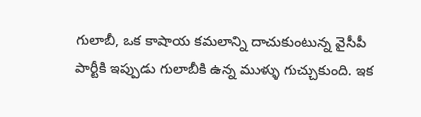గులాబీ, ఒక కాషాయ కమలాన్ని దాచుకుంటున్న వైసీపీ పార్టీకి ఇప్పుడు గులాబీకి ఉన్న ముళ్ళు గుచ్చుకుంది. ఇక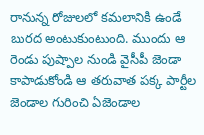రానున్న రోజులలో కమలానికి ఉండే బురద అంటుకుంటుంది. ముందు ఆ రెండు పుష్పాల నుండి వైసీపీ జెండా కాపాడుకోండి ఆ తరువాత పక్క పార్టీల జెండాల గురించి ఏజెండాల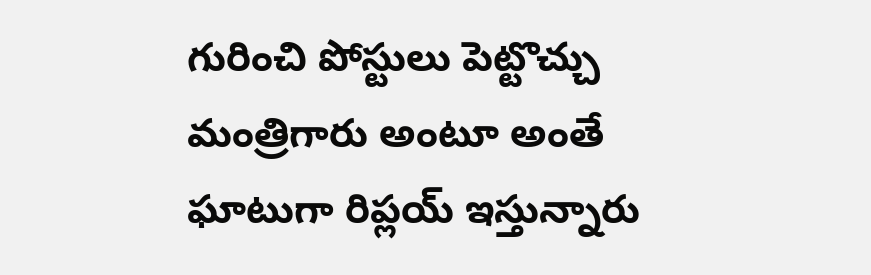గురించి పోస్టులు పెట్టొచ్చు మంత్రిగారు అంటూ అంతే ఘాటుగా రిప్లయ్ ఇస్తున్నారు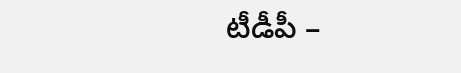టీడీపీ –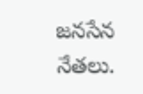జనసేన నేతలు.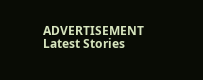ADVERTISEMENT
Latest Stories